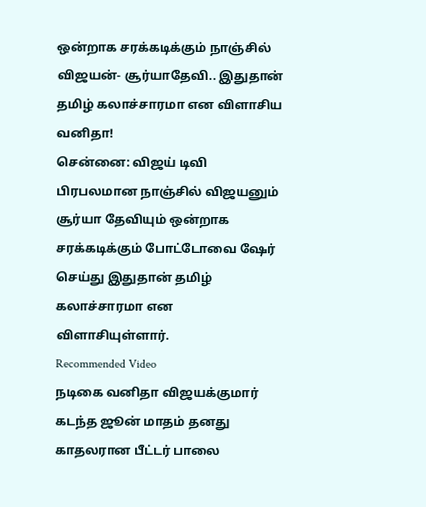ஒன்றாக சரக்கடிக்கும் நாஞ்சில் விஜயன்- சூர்யாதேவி.. இதுதான் தமிழ் கலாச்சாரமா என விளாசிய வனிதா!
சென்னை: விஜய் டிவி பிரபலமான நாஞ்சில் விஜயனும் சூர்யா தேவியும் ஒன்றாக சரக்கடிக்கும் போட்டோவை ஷேர் செய்து இதுதான் தமிழ் கலாச்சாரமா என விளாசியுள்ளார்.
Recommended Video
நடிகை வனிதா விஜயக்குமார் கடந்த ஜூன் மாதம் தனது காதலரான பீட்டர் பாலை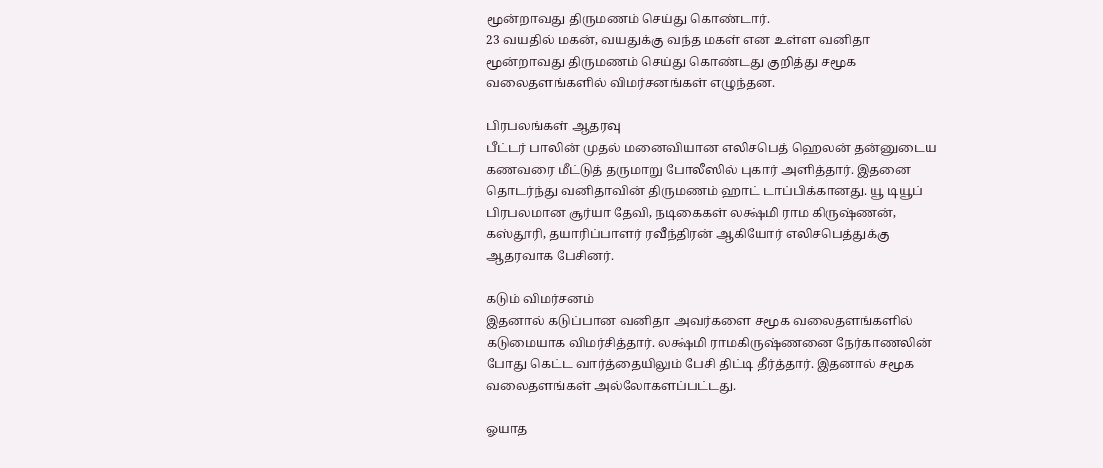மூன்றாவது திருமணம் செய்து கொண்டார்.
23 வயதில் மகன், வயதுக்கு வந்த மகள் என உள்ள வனிதா மூன்றாவது திருமணம் செய்து கொண்டது குறித்து சமூக வலைதளங்களில் விமர்சனங்கள் எழுந்தன.

பிரபலங்கள் ஆதரவு
பீட்டர் பாலின் முதல் மனைவியான எலிசபெத் ஹெலன் தன்னுடைய கணவரை மீட்டுத் தருமாறு போலீஸில் புகார் அளித்தார். இதனை தொடர்ந்து வனிதாவின் திருமணம் ஹாட் டாப்பிக்கானது. யூ டியூப் பிரபலமான சூர்யா தேவி, நடிகைகள் லக்ஷ்மி ராம கிருஷ்ணன், கஸ்தூரி, தயாரிப்பாளர் ரவீந்திரன் ஆகியோர் எலிசபெத்துக்கு ஆதரவாக பேசினர்.

கடும் விமர்சனம்
இதனால் கடுப்பான வனிதா அவர்களை சமூக வலைதளங்களில் கடுமையாக விமர்சித்தார். லக்ஷ்மி ராமகிருஷ்ணனை நேர்காணலின் போது கெட்ட வார்த்தையிலும் பேசி திட்டி தீர்த்தார். இதனால் சமூக வலைதளங்கள் அல்லோகளப்பட்டது.

ஓயாத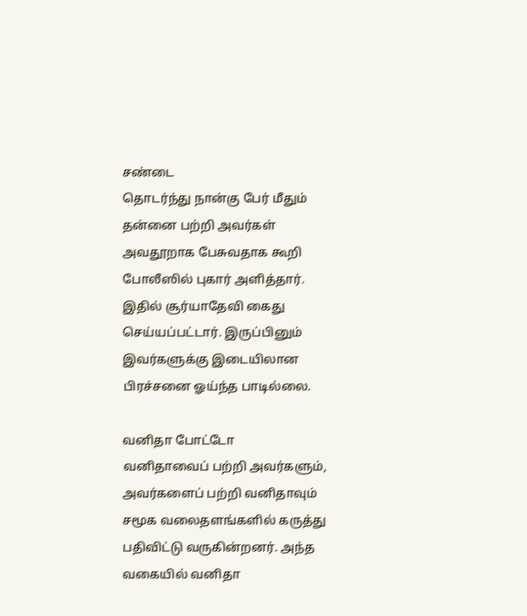சண்டை
தொடர்ந்து நான்கு பேர் மீதும் தன்னை பற்றி அவர்கள் அவதூறாக பேசுவதாக கூறி போலீஸில் புகார் அளித்தார். இதில் சூர்யாதேவி கைது செய்யப்பட்டார். இருப்பினும் இவர்களுக்கு இடையிலான பிரச்சனை ஓய்ந்த பாடில்லை.

வனிதா போட்டோ
வனிதாவைப் பற்றி அவர்களும், அவர்களைப் பற்றி வனிதாவும் சமூக வலைதளங்களில் கருத்து பதிவிட்டு வருகின்றனர். அந்த வகையில் வனிதா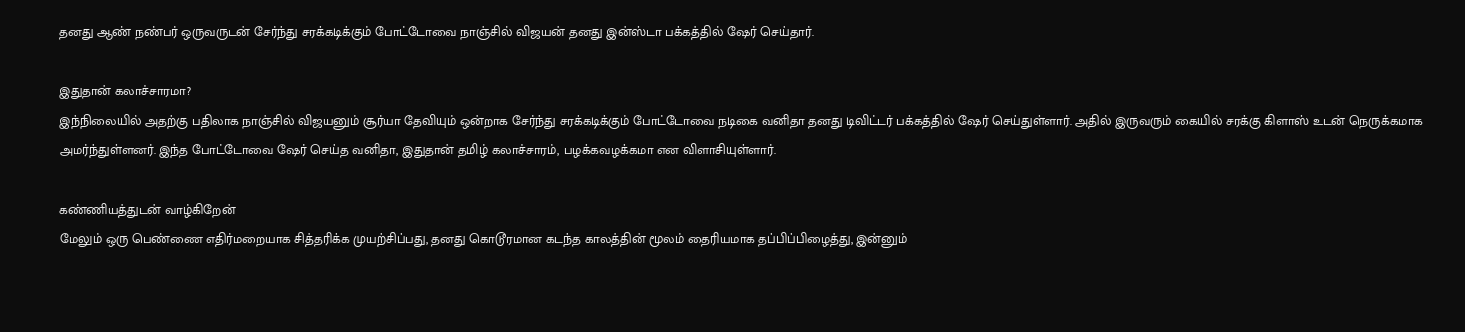தனது ஆண் நண்பர் ஒருவருடன் சேர்ந்து சரக்கடிக்கும் போட்டோவை நாஞ்சில் விஜயன் தனது இன்ஸ்டா பக்கத்தில் ஷேர் செய்தார்.

இதுதான் கலாச்சாரமா?
இந்நிலையில் அதற்கு பதிலாக நாஞ்சில் விஜயனும் சூர்யா தேவியும் ஒன்றாக சேர்ந்து சரக்கடிக்கும் போட்டோவை நடிகை வனிதா தனது டிவிட்டர் பக்கத்தில் ஷேர் செய்துள்ளார். அதில் இருவரும் கையில் சரக்கு கிளாஸ் உடன் நெருக்கமாக அமர்ந்துள்ளனர். இந்த போட்டோவை ஷேர் செய்த வனிதா, இதுதான் தமிழ் கலாச்சாரம், பழக்கவழக்கமா என விளாசியுள்ளார்.

கண்ணியத்துடன் வாழ்கிறேன்
மேலும் ஒரு பெண்ணை எதிர்மறையாக சித்தரிக்க முயற்சிப்பது, தனது கொடூரமான கடந்த காலத்தின் மூலம் தைரியமாக தப்பிப்பிழைத்து, இன்னும்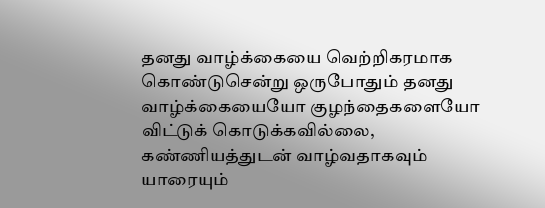தனது வாழ்க்கையை வெற்றிகரமாக கொண்டுசென்று ஒருபோதும் தனது வாழ்க்கையையோ குழந்தைகளையோ விட்டுக் கொடுக்கவில்லை, கண்ணியத்துடன் வாழ்வதாகவும் யாரையும்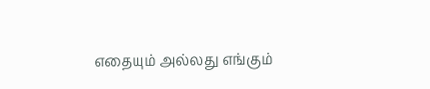எதையும் அல்லது எங்கும்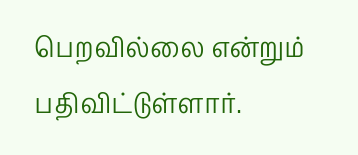பெறவில்லை என்றும் பதிவிட்டுள்ளார்.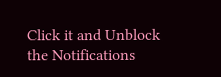Click it and Unblock the Notifications